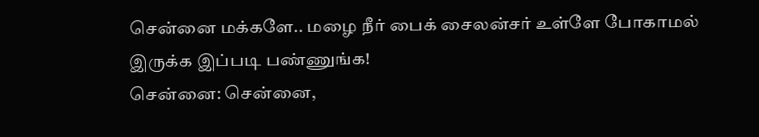சென்னை மக்களே.. மழை நீர் பைக் சைலன்சர் உள்ளே போகாமல் இருக்க இப்படி பண்ணுங்க!
சென்னை: சென்னை,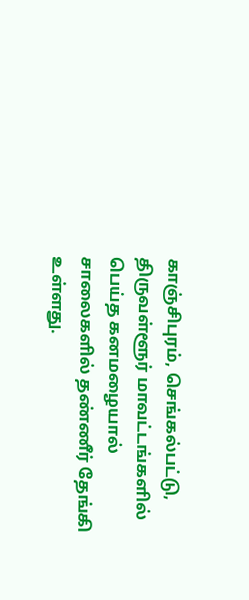காஞ்சிபுரம், செங்கல்பட்டு, திருவள்ளூர் மாவட்டங்களில் பெய்த கனமழையால் சாலைகளில் தண்ணீர் தேங்கி உள்ளது.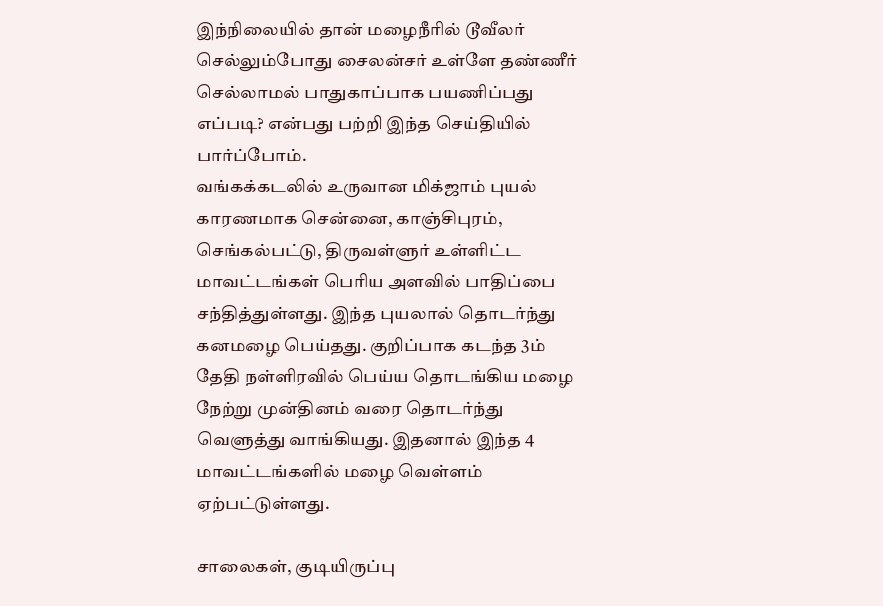இந்நிலையில் தான் மழைநீரில் டூவீலர் செல்லும்போது சைலன்சர் உள்ளே தண்ணீர் செல்லாமல் பாதுகாப்பாக பயணிப்பது எப்படி? என்பது பற்றி இந்த செய்தியில் பார்ப்போம்.
வங்கக்கடலில் உருவான மிக்ஜாம் புயல் காரணமாக சென்னை, காஞ்சிபுரம், செங்கல்பட்டு, திருவள்ளுர் உள்ளிட்ட மாவட்டங்கள் பெரிய அளவில் பாதிப்பை சந்தித்துள்ளது. இந்த புயலால் தொடர்ந்து கனமழை பெய்தது. குறிப்பாக கடந்த 3ம் தேதி நள்ளிரவில் பெய்ய தொடங்கிய மழை நேற்று முன்தினம் வரை தொடர்ந்து வெளுத்து வாங்கியது. இதனால் இந்த 4 மாவட்டங்களில் மழை வெள்ளம் ஏற்பட்டுள்ளது.

சாலைகள், குடியிருப்பு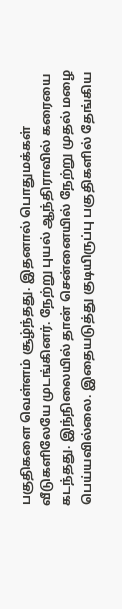பகுதிகளை வெள்ளம் சூழ்ந்தது. இதனால் பொதுமக்கள் வீடுகளிலேயே முடங்கினர். நேற்று புயல் ஆந்திராவில் கரையை கடந்தது. இந்நிலையில் தான் சென்னையில் நேற்று முதல் மழை பெய்யவில்லை. இதையடுத்து குடியிருப்பு பகுதிகளில் தேங்கிய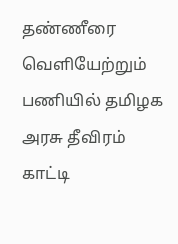தண்ணீரை வெளியேற்றும் பணியில் தமிழக அரசு தீவிரம் காட்டி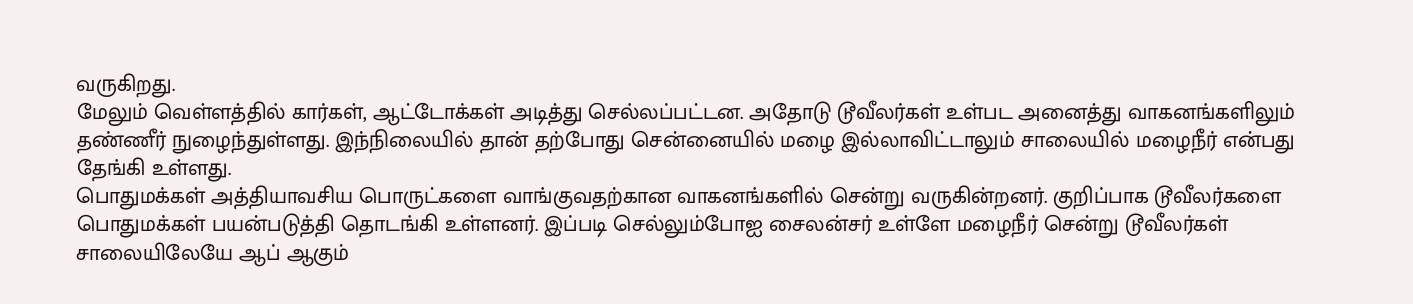வருகிறது.
மேலும் வெள்ளத்தில் கார்கள், ஆட்டோக்கள் அடித்து செல்லப்பட்டன. அதோடு டூவீலர்கள் உள்பட அனைத்து வாகனங்களிலும் தண்ணீர் நுழைந்துள்ளது. இந்நிலையில் தான் தற்போது சென்னையில் மழை இல்லாவிட்டாலும் சாலையில் மழைநீர் என்பது தேங்கி உள்ளது.
பொதுமக்கள் அத்தியாவசிய பொருட்களை வாங்குவதற்கான வாகனங்களில் சென்று வருகின்றனர். குறிப்பாக டூவீலர்களை பொதுமக்கள் பயன்படுத்தி தொடங்கி உள்ளனர். இப்படி செல்லும்போஐ சைலன்சர் உள்ளே மழைநீர் சென்று டூவீலர்கள் சாலையிலேயே ஆப் ஆகும்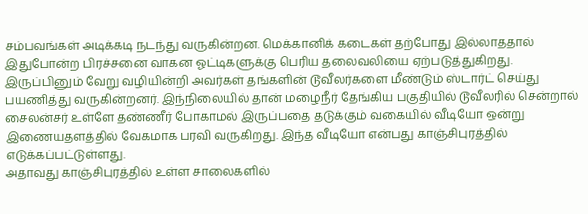சம்பவங்கள் அடிக்கடி நடந்து வருகின்றன. மெக்கானிக் கடைகள் தற்போது இல்லாததால் இதுபோன்ற பிரச்சனை வாகன ஓட்டிகளுக்கு பெரிய தலைவலியை ஏற்படுத்துகிறது.
இருப்பினும் வேறு வழியின்றி அவர்கள் தங்களின் டூவீலர்களை மீண்டும் ஸ்டார்ட் செய்து பயணித்து வருகின்றனர். இந்நிலையில் தான் மழைநீர் தேங்கிய பகுதியில் டூவீலரில் சென்றால் சைலன்சர் உள்ளே தண்ணீர் போகாமல் இருப்பதை தடுக்கும் வகையில் வீடியோ ஒன்று இணையதளத்தில் வேகமாக பரவி வருகிறது. இந்த வீடியோ என்பது காஞ்சிபுரத்தில் எடுக்கப்பட்டுள்ளது.
அதாவது காஞ்சிபுரத்தில் உள்ள சாலைகளில்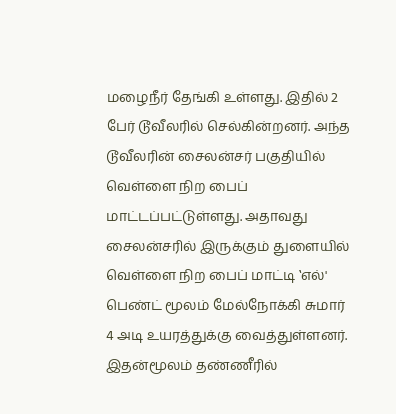மழைநீர் தேங்கி உள்ளது. இதில் 2 பேர் டூவீலரில் செல்கின்றனர். அந்த டூவீலரின் சைலன்சர் பகுதியில் வெள்ளை நிற பைப் மாட்டப்பட்டுள்ளது. அதாவது சைலன்சரில் இருக்கும் துளையில் வெள்ளை நிற பைப் மாட்டி ‛எல்' பெண்ட் மூலம் மேல்நோக்கி சுமார் 4 அடி உயரத்துக்கு வைத்துள்ளனர். இதன்மூலம் தண்ணீரில்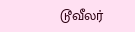டூவீலர்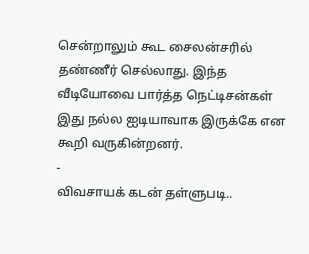சென்றாலும் கூட சைலன்சரில் தண்ணீர் செல்லாது. இந்த வீடியோவை பார்த்த நெட்டிசன்கள் இது நல்ல ஐடியாவாக இருக்கே என கூறி வருகின்றனர்.
-
விவசாயக் கடன் தள்ளுபடி..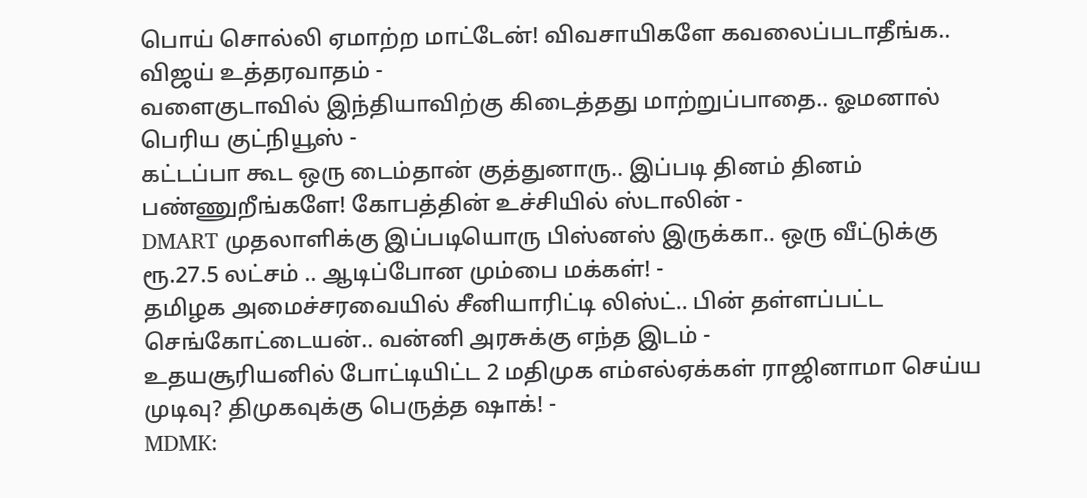பொய் சொல்லி ஏமாற்ற மாட்டேன்! விவசாயிகளே கவலைப்படாதீங்க.. விஜய் உத்தரவாதம் -
வளைகுடாவில் இந்தியாவிற்கு கிடைத்தது மாற்றுப்பாதை.. ஓமனால் பெரிய குட்நியூஸ் -
கட்டப்பா கூட ஒரு டைம்தான் குத்துனாரு.. இப்படி தினம் தினம் பண்ணுறீங்களே! கோபத்தின் உச்சியில் ஸ்டாலின் -
DMART முதலாளிக்கு இப்படியொரு பிஸ்னஸ் இருக்கா.. ஒரு வீட்டுக்கு ரூ.27.5 லட்சம் .. ஆடிப்போன மும்பை மக்கள்! -
தமிழக அமைச்சரவையில் சீனியாரிட்டி லிஸ்ட்.. பின் தள்ளப்பட்ட செங்கோட்டையன்.. வன்னி அரசுக்கு எந்த இடம் -
உதயசூரியனில் போட்டியிட்ட 2 மதிமுக எம்எல்ஏக்கள் ராஜினாமா செய்ய முடிவு? திமுகவுக்கு பெருத்த ஷாக்! -
MDMK: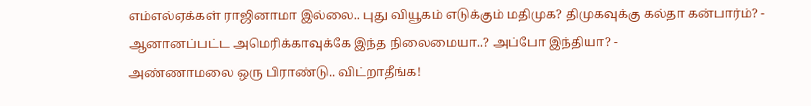எம்எல்ஏக்கள் ராஜினாமா இல்லை.. புது வியூகம் எடுக்கும் மதிமுக? திமுகவுக்கு கல்தா கன்பார்ம்? -
ஆனானப்பட்ட அமெரிக்காவுக்கே இந்த நிலைமையா..? அப்போ இந்தியா? -
அண்ணாமலை ஒரு பிராண்டு.. விட்றாதீங்க!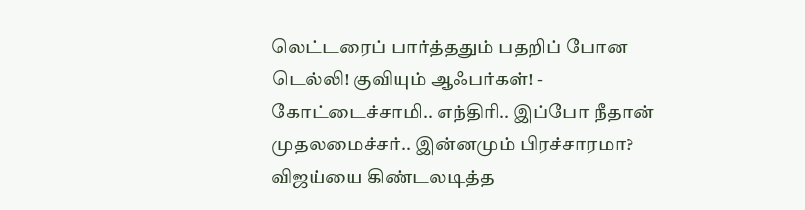லெட்டரைப் பார்த்ததும் பதறிப் போன டெல்லி! குவியும் ஆஃபர்கள்! -
கோட்டைச்சாமி.. எந்திரி.. இப்போ நீதான் முதலமைச்சர்.. இன்னமும் பிரச்சாரமா? விஜய்யை கிண்டலடித்த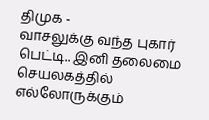திமுக -
வாசலுக்கு வந்த புகார் பெட்டி.. இனி தலைமை செயலகத்தில் எல்லோருக்கும்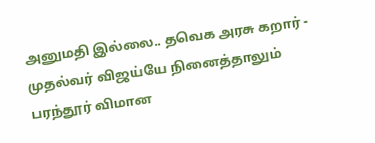அனுமதி இல்லை.. தவெக அரசு கறார் -
முதல்வர் விஜய்யே நினைத்தாலும் பரந்தூர் விமான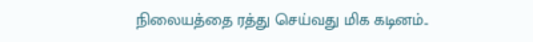நிலையத்தை ரத்து செய்வது மிக கடினம்..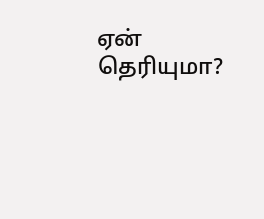ஏன் தெரியுமா?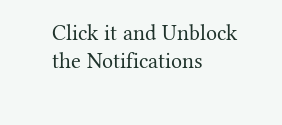Click it and Unblock the Notifications